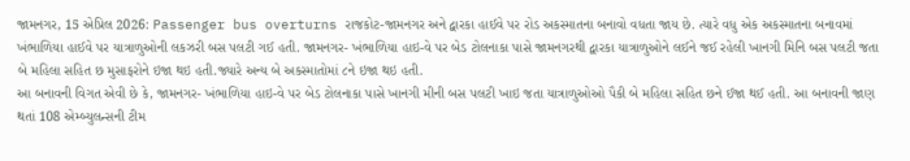જામનગર, 15 એપ્રિલ 2026: Passenger bus overturns રાજકોટ-જામનગર અને દ્વારકા હાઈવે પર રોડ અકસ્માતના બનાવો વધતા જાય છે. ત્યારે વધુ એક અકસ્માતના બનાવમાં ખંભાળિયા હાઈવે પર યાત્રાળુઓની લકઝરી બસ પલટી ગઈ હતી. જામનગર- ખંભાળિયા હાઇ-વે પર બેડ ટોલનાકા પાસે જામનગરથી દ્વારકા યાત્રાળુઓને લઈને જઈ રહેલી ખાનગી મિનિ બસ પલટી જતા બે મહિલા સહિત છ મુસાફરોને ઇજા થઇ હતી.જ્યારે અન્ય બે અકસ્માતોમાં ૮ને ઇજા થઇ હતી.
આ બનાવની વિગત એવી છે કે, જામનગર- ખંભાળિયા હાઇ-વે પર બેડ ટોલનાકા પાસે ખાનગી મીની બસ પલટી ખાઇ જતા યાત્રાળુઓઓ પૈકી બે મહિલા સહિત છને ઈજા થઈ હતી. આ બનાવની જાણ થતાં 108 એમ્બ્યુલન્સની ટીમ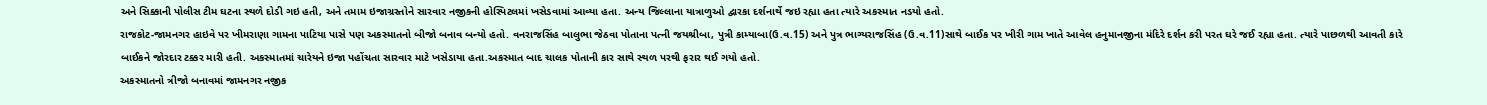અને સિક્કાની પોલીસ ટીમ ઘટના સ્થળે દોડી ગઇ હતી, અને તમામ ઇજાગ્રસ્તોને સારવાર નજીકની હોસ્પિટલમાં ખસેડવામાં આવ્યા હતા. અન્ય જિલ્લાના યાત્રાળુઓ દ્વારકા દર્શનાર્થે જઇ રહ્યા હતા ત્યારે અકસ્માત નડયો હતો.
રાજકોટ-જામનગર હાઇવે પર ખીમરાણા ગામના પાટિયા પાસે પણ અકસ્માતનો બીજો બનાવ બન્યો હતો. વનરાજસિંહ બાલુભા જેઠવા પોતાના પત્ની જયશ્રીબા, પુત્રી કામ્યાબા(ઉ.વ.15) અને પુત્ર ભાગ્યરાજસિંહ (ઉ.વ.11)સાથે બાઈક પર ખીરી ગામ ખાતે આવેલ હનુમાનજીના મંદિરે દર્શન કરી પરત ઘરે જઈ રહ્યા હતા. ત્યારે પાછળથી આવતી કારે બાઈકને જોરદાર ટક્કર મારી હતી. અકસ્માતમાં ચારેયને ઇજા પહોંચતા સારવાર માટે ખસેડાયા હતા.અકસ્માત બાદ ચાલક પોતાની કાર સાથે સ્થળ પરથી ફરાર થઈ ગયો હતો.
અકસ્માતનો ત્રીજો બનાવમાં જામનગર નજીક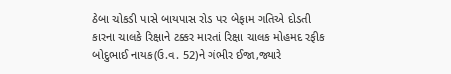ઠેબા ચોકડી પાસે બાયપાસ રોડ પર બેફામ ગતિએ દોડતી કારના ચાલકે રિક્ષાને ટક્કર મારતાં રિક્ષા ચાલક મોહમદ રફીક બોદુભાઈ નાયક(ઉ.વ. 52)ને ગંભીર ઈજા,જ્યારે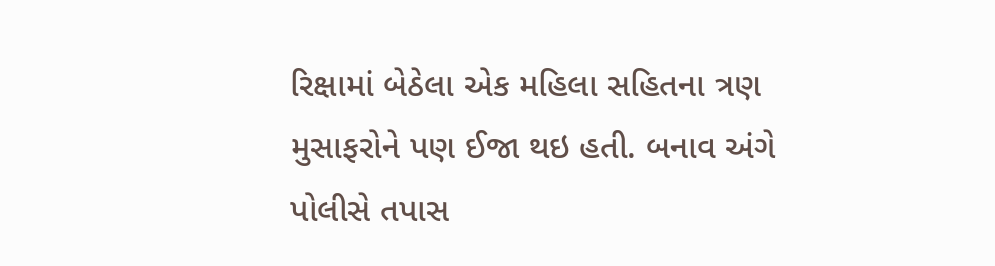રિક્ષામાં બેઠેલા એક મહિલા સહિતના ત્રણ મુસાફરોને પણ ઈજા થઇ હતી. બનાવ અંગે પોલીસે તપાસ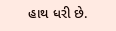હાથ ધરી છે.